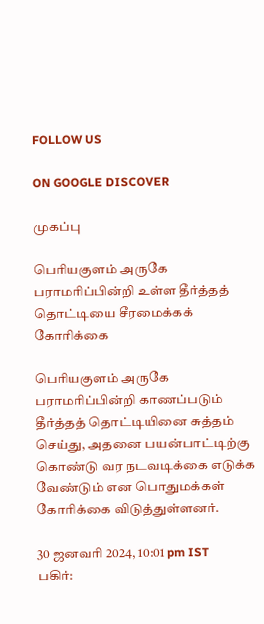FOLLOW US

ON GOOGLE DISCOVER

முகப்பு

பெரியகுளம் அருகே பராமரிப்பின்றி உள்ள தீர்த்தத் தொட்டியை சீரமைக்கக் கோரிக்கை

பெரியகுளம் அருகே பராமரிப்பின்றி காணப்படும் தீர்த்தத் தொட்டியினை சுத்தம் செய்து, அதனை பயன்பாட்டிற்கு கொண்டு வர நடவடிக்கை எடுக்க வேண்டும் என பொதுமக்கள் கோரிக்கை விடுத்துள்ளனர்.

30 ஜனவரி 2024, 10:01 pm IST
பகிர்: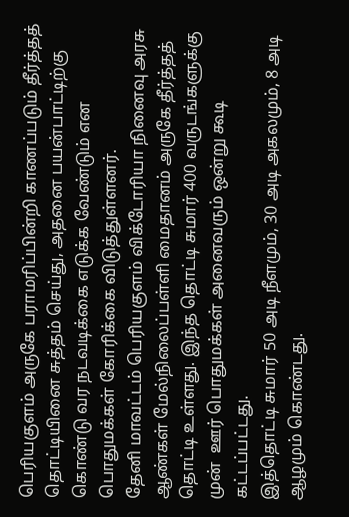பெரியகுளம் அருகே பராமரிப்பின்றி காணப்படும் தீர்த்தத் தொட்டியினை சுத்தம் செய்து, அதனை பயன்பாட்டிற்கு கொண்டு வர நடவடிக்கை எடுக்க வேண்டும் என பொதுமக்கள் கோரிக்கை விடுத்துள்ளனர்.
தேனி மாவட்டம் பெரியகுளம் விக்டோரியா நினைவு அரசு ஆண்கள் மேல்நிலைப்பள்ளி மைதானம் அருகே தீர்த்தத் தொட்டி உள்ளது. இந்த தொட்டி சுமார் 400 வருடங்களுக்கு முன்  ஊர் பொதுமக்கள் அனைவரும் ஒன்று கூடி கட்டப்பட்டது.
இத்தொட்டி சுமார் 50 அடி நீளமும், 30 அடி அகலமும், 8 அடி ஆழமும் கொண்டது.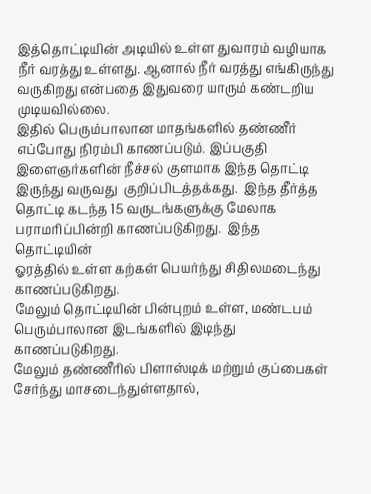இத்தொட்டியின் அடியில் உள்ள துவாரம் வழியாக நீர் வரத்து உள்ளது. ஆனால் நீர் வரத்து எங்கிருந்து வருகிறது என்பதை இதுவரை யாரும் கண்டறிய முடியவில்லை.
இதில் பெரும்பாலான மாதங்களில் தண்ணீர் எப்போது நிரம்பி காணப்படும். இப்பகுதி இளைஞர்களின் நீச்சல் குளமாக இந்த தொட்டி இருந்து வருவது  குறிப்பிடத்தக்கது.  இந்த தீர்த்த தொட்டி கடந்த 15 வருடங்களுக்கு மேலாக பராமரிப்பின்றி காணப்படுகிறது.  இந்த தொட்டியின்
ஓரத்தில் உள்ள கற்கள் பெயர்ந்து சிதிலமடைந்து காணப்படுகிறது.
மேலும் தொட்டியின் பின்புறம் உள்ள, மண்டபம் பெரும்பாலான இடங்களில் இடிந்து காணப்படுகிறது.
மேலும் தண்ணீரில் பிளாஸ்டிக் மற்றும் குப்பைகள் சேர்ந்து மாசடைந்துள்ளதால்,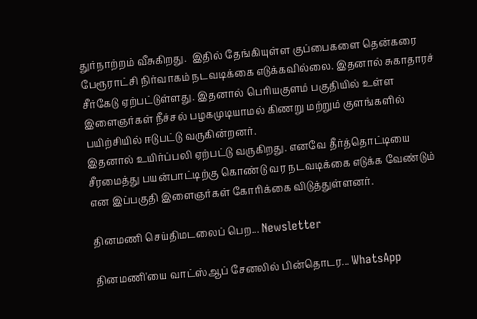துர்நாற்றம் வீசுகிறது.  இதில் தேங்கியுள்ள குப்பைகளை தென்கரை பேரூராட்சி நிர்வாகம் நடவடிக்கை எடுக்கவில்லை. இதனால் சுகாதாரச் சீர்கேடு ஏற்பட்டுள்ளது. இதனால் பெரியகுளம் பகுதியில் உள்ள இளைஞர்கள் நீச்சல் பழகமுடியாமல் கிணறு மற்றும் குளங்களில் பயிற்சியில் ஈடுபட்டு வருகின்றனர்.
இதனால் உயிர்ப்பலி ஏற்பட்டு வருகிறது. எனவே தீர்த்தொட்டியை சீரமைத்து பயன்பாட்டிற்கு கொண்டு வர நடவடிக்கை எடுக்க வேண்டும் என இப்பகுதி இளைஞர்கள் கோரிக்கை விடுத்துள்ளனர்.

தினமணி செய்திமடலைப் பெற... Newsletter

தினமணி'யை வாட்ஸ்ஆப் சேனலில் பின்தொடர... WhatsApp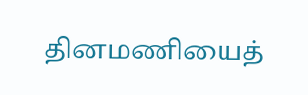தினமணியைத்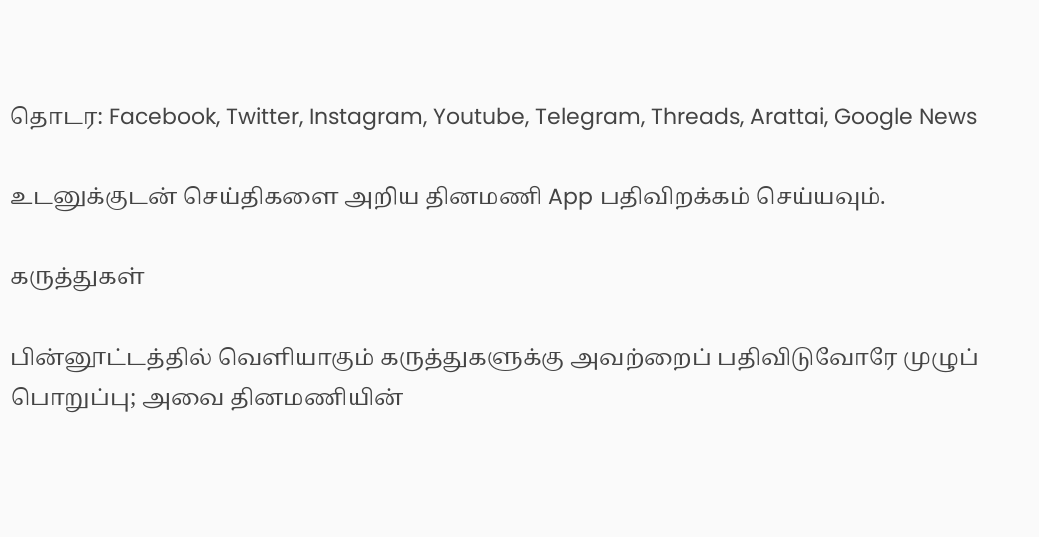தொடர: Facebook, Twitter, Instagram, Youtube, Telegram, Threads, Arattai, Google News

உடனுக்குடன் செய்திகளை அறிய தினமணி App பதிவிறக்கம் செய்யவும்.

கருத்துகள்

பின்னூட்டத்தில் வெளியாகும் கருத்துகளுக்கு அவற்றைப் பதிவிடுவோரே முழுப் பொறுப்பு; அவை தினமணியின்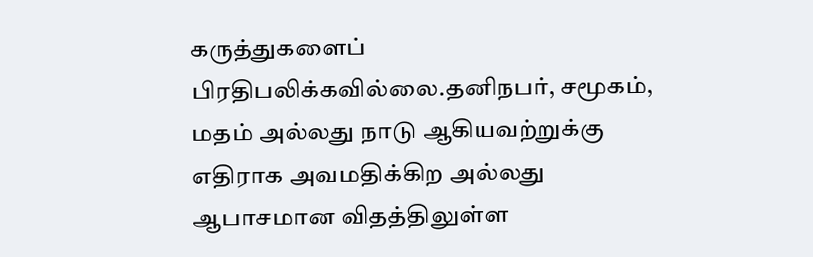கருத்துகளைப் பிரதிபலிக்கவில்லை.தனிநபர், சமூகம், மதம் அல்லது நாடு ஆகியவற்றுக்கு எதிராக அவமதிக்கிற அல்லது ஆபாசமான விதத்திலுள்ள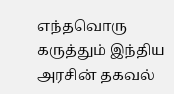எந்தவொரு கருத்தும் இந்திய அரசின் தகவல்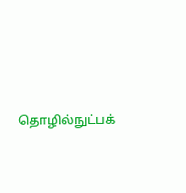தொழில்நுட்பக்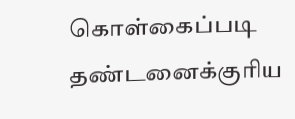கொள்கைப்படி தண்டனைக்குரிய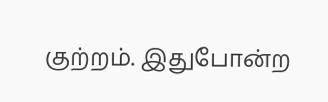குற்றம். இதுபோன்ற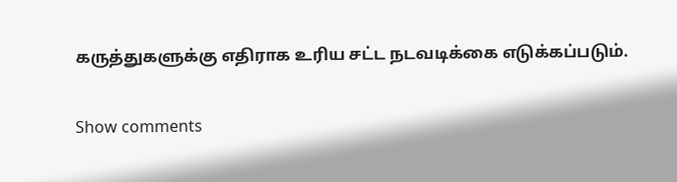கருத்துகளுக்கு எதிராக உரிய சட்ட நடவடிக்கை எடுக்கப்படும்.

Show comments